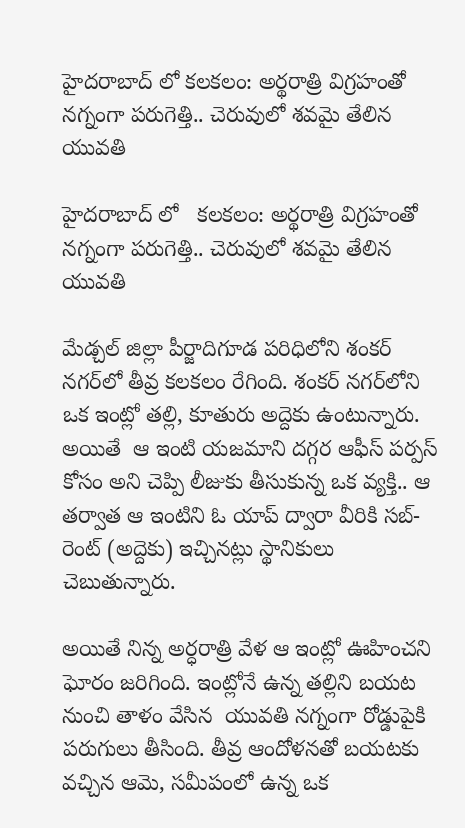హైదరాబాద్ లో కలకలం: అర్థరాత్రి విగ్రహంతో నగ్నంగా పరుగెత్తి.. చెరువులో శవమై తేలిన యువతి

హైదరాబాద్ లో   కలకలం: అర్థరాత్రి విగ్రహంతో  నగ్నంగా పరుగెత్తి.. చెరువులో శవమై తేలిన యువతి

మేడ్చల్ జిల్లా పీర్జాదిగూడ పరిధిలోని శంకర్ నగర్‌లో తీవ్ర కలకలం రేగింది. శంకర్ నగర్‌లోని ఒక ఇంట్లో తల్లి, కూతురు అద్దెకు ఉంటున్నారు. అయితే  ఆ ఇంటి యజమాని దగ్గర ఆఫీస్ పర్పస్ కోసం అని చెప్పి లీజుకు తీసుకున్న ఒక వ్యక్తి.. ఆ తర్వాత ఆ ఇంటిని ఓ యాప్ ద్వారా వీరికి సబ్-రెంట్ (అద్దెకు) ఇచ్చినట్లు స్థానికులు చెబుతున్నారు.

అయితే నిన్న అర్ధరాత్రి వేళ ఆ ఇంట్లో ఊహించని ఘోరం జరిగింది. ఇంట్లోనే ఉన్న తల్లిని బయట నుంచి తాళం వేసిన  యువతి నగ్నంగా రోడ్డుపైకి పరుగులు తీసింది. తీవ్ర ఆందోళనతో బయటకు వచ్చిన ఆమె, సమీపంలో ఉన్న ఒక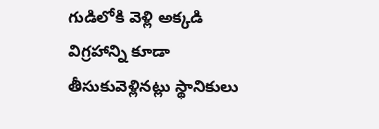గుడిలోకి వెళ్లి అక్కడి విగ్రహాన్ని కూడా తీసుకువెళ్లినట్లు స్థానికులు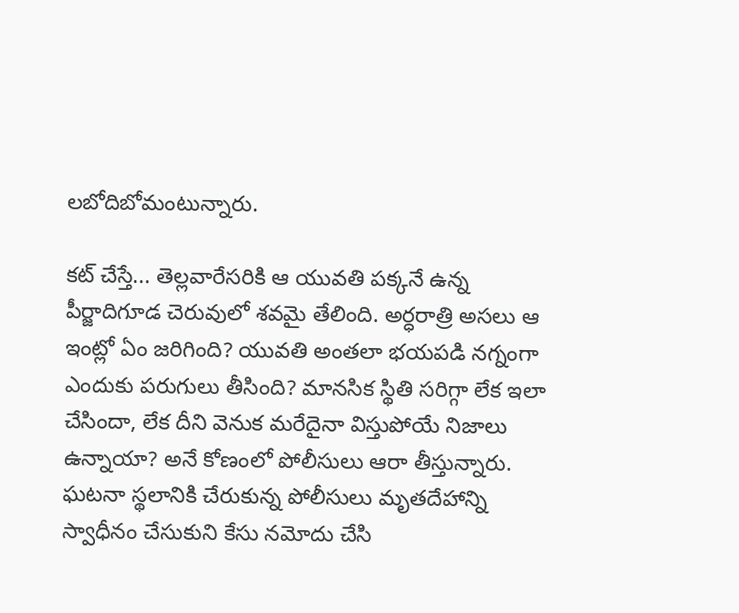లబోదిబోమంటున్నారు.

కట్ చేస్తే... తెల్లవారేసరికి ఆ యువతి పక్కనే ఉన్న పీర్జాదిగూడ చెరువులో శవమై తేలింది. అర్ధరాత్రి అసలు ఆ ఇంట్లో ఏం జరిగింది? యువతి అంతలా భయపడి నగ్నంగా ఎందుకు పరుగులు తీసింది? మానసిక స్థితి సరిగ్గా లేక ఇలా చేసిందా, లేక దీని వెనుక మరేదైనా విస్తుపోయే నిజాలు ఉన్నాయా? అనే కోణంలో పోలీసులు ఆరా తీస్తున్నారు. ఘటనా స్థలానికి చేరుకున్న పోలీసులు మృతదేహాన్ని స్వాధీనం చేసుకుని కేసు నమోదు చేసి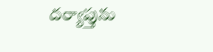దర్యాప్తును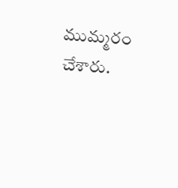ముమ్మరం చేశారు.